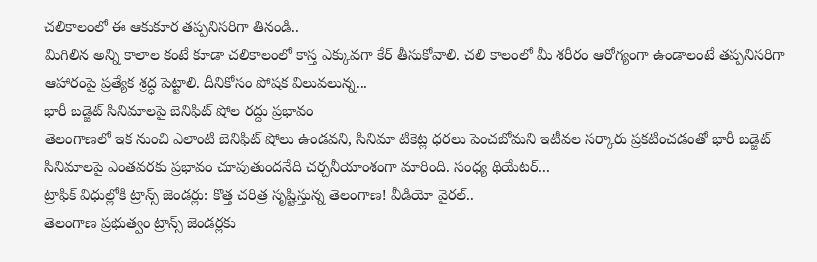చలికాలంలో ఈ ఆకుకూర తప్పనిసరిగా తినండి..
మిగిలిన అన్ని కాలాల కంటే కూడా చలికాలంలో కాస్త ఎక్కువగా కేర్ తీసుకోవాలి. చలి కాలంలో మీ శరీరం ఆరోగ్యంగా ఉండాలంటే తప్పనిసరిగా ఆహారంపై ప్రత్యేక శ్రద్ధ పెట్టాలి. దీనికోసం పోషక విలువలున్న...
భారీ బడ్జెట్ సినిమాలపై బెనిఫిట్ షోల రద్దు ప్రభావం
తెలంగాణలో ఇక నుంచి ఎలాంటి బెనిఫిట్ షోలు ఉండవని, సినిమా టికెట్ల ధరలు పెంచబోమని ఇటీవల సర్కారు ప్రకటించడంతో భారీ బడ్జెట్ సినిమాలపై ఎంతవరకు ప్రభావం చూపుతుందనేది చర్చనీయాంశంగా మారింది. సంధ్య థియేటర్...
ట్రాఫిక్ విధుల్లోకి ట్రాన్స్ జెండర్లు: కొత్త చరిత్ర సృష్టిస్తున్న తెలంగాణ! వీడియో వైరల్..
తెలంగాణ ప్రభుత్వం ట్రాన్స్ జెండర్లకు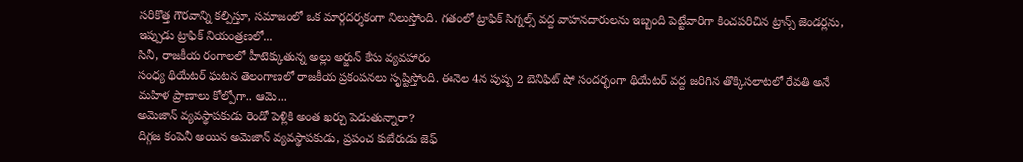సరికొత్త గౌరవాన్ని కల్పిస్తూ, సమాజంలో ఒక మార్గదర్శకంగా నిలుస్తోంది. గతంలో ట్రాఫిక్ సిగ్నల్స్ వద్ద వాహనదారులను ఇబ్బంది పెట్టేవారిగా కించపరిచిన ట్రాన్స్ జెండర్లను, ఇప్పుడు ట్రాఫిక్ నియంత్రణలో...
సినీ, రాజకీయ రంగాలలో హీటెక్కుతున్న అల్లు అర్జున్ కేసు వ్యవహారం
సంధ్య థియేటర్ ఘటన తెలంగాణలో రాజకీయ ప్రకంపనలు సృష్టిస్తోంది. ఈనెల 4న పుష్ప 2 బెనిఫిట్ షో సందర్భంగా థియేటర్ వద్ద జరిగిన తొక్కిసలాటలో రేవతి అనే మహిళ ప్రాణాలు కోల్పోగా.. ఆమె...
అమెజాన్ వ్యవస్థాపకుడు రెండో పెళ్లికి అంత ఖర్చు పెడుతున్నారా?
దిగ్గజ కంపెనీ అయిన అమెజాన్ వ్యవస్థాపకుడు, ప్రపంచ కుబేరుడు జెఫ్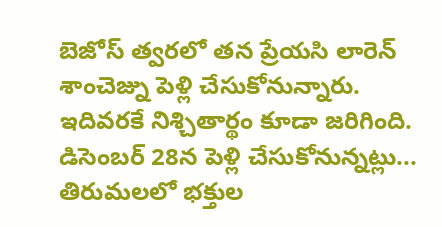బెజోస్ త్వరలో తన ప్రేయసి లారెన్ శాంచెజ్ను పెళ్లి చేసుకోనున్నారు. ఇదివరకే నిశ్చితార్థం కూడా జరిగింది. డిసెంబర్ 28న పెళ్లి చేసుకోనున్నట్లు...
తిరుమలలో భక్తుల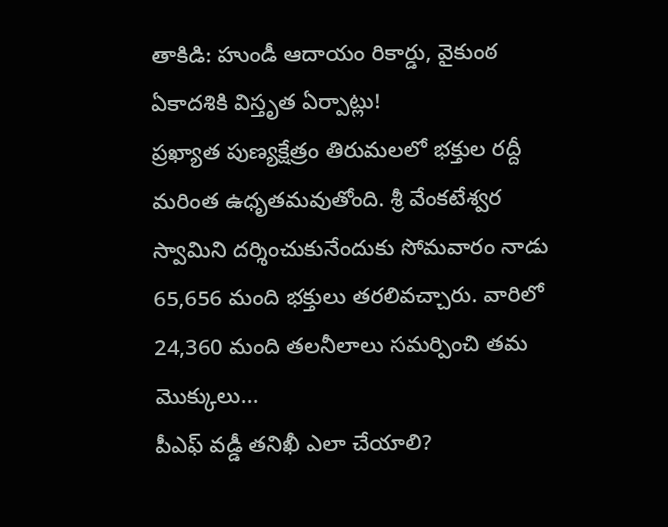తాకిడి: హుండీ ఆదాయం రికార్డు, వైకుంఠ ఏకాదశికి విస్తృత ఏర్పాట్లు!
ప్రఖ్యాత పుణ్యక్షేత్రం తిరుమలలో భక్తుల రద్దీ మరింత ఉధృతమవుతోంది. శ్రీ వేంకటేశ్వర స్వామిని దర్శించుకునేందుకు సోమవారం నాడు 65,656 మంది భక్తులు తరలివచ్చారు. వారిలో 24,360 మంది తలనీలాలు సమర్పించి తమ మొక్కులు...
పీఎఫ్ వడ్డీ తనిఖీ ఎలా చేయాలి?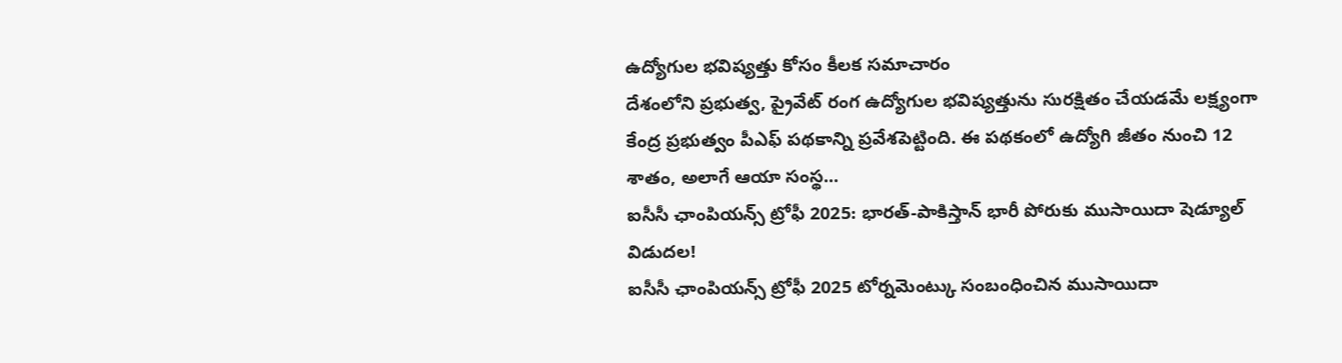ఉద్యోగుల భవిష్యత్తు కోసం కీలక సమాచారం
దేశంలోని ప్రభుత్వ, ప్రైవేట్ రంగ ఉద్యోగుల భవిష్యత్తును సురక్షితం చేయడమే లక్ష్యంగా కేంద్ర ప్రభుత్వం పీఎఫ్ పథకాన్ని ప్రవేశపెట్టింది. ఈ పథకంలో ఉద్యోగి జీతం నుంచి 12 శాతం, అలాగే ఆయా సంస్థ...
ఐసీసీ ఛాంపియన్స్ ట్రోఫీ 2025: భారత్-పాకిస్తాన్ భారీ పోరుకు ముసాయిదా షెడ్యూల్ విడుదల!
ఐసీసీ ఛాంపియన్స్ ట్రోఫీ 2025 టోర్నమెంట్కు సంబంధించిన ముసాయిదా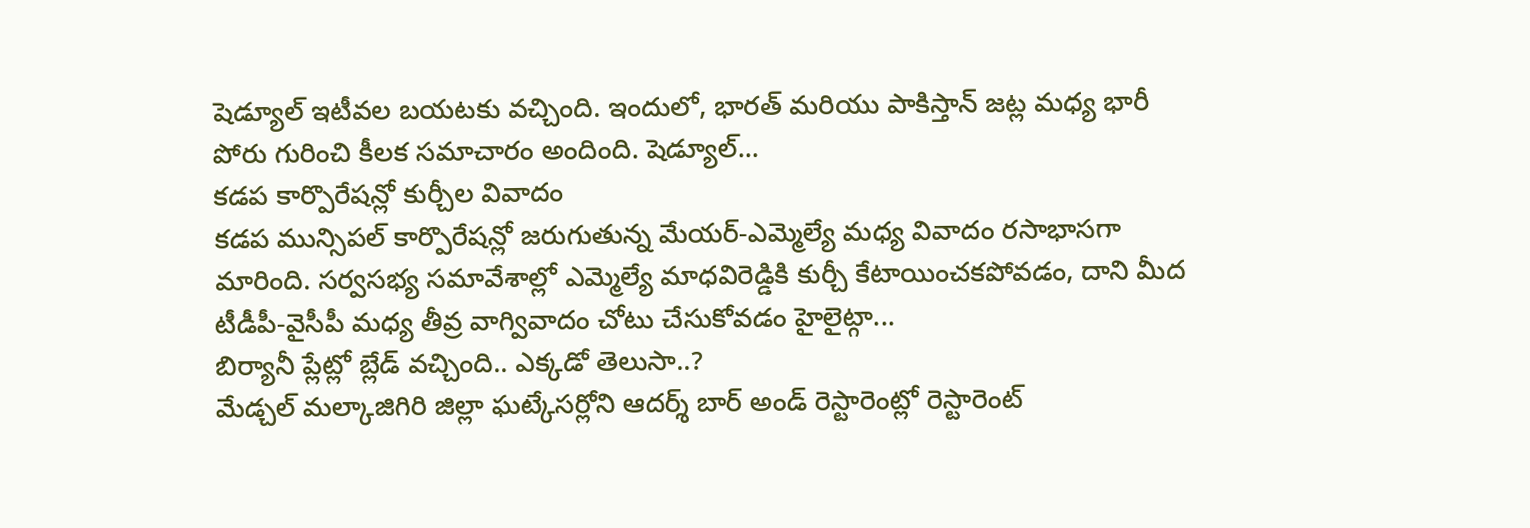షెడ్యూల్ ఇటీవల బయటకు వచ్చింది. ఇందులో, భారత్ మరియు పాకిస్తాన్ జట్ల మధ్య భారీ పోరు గురించి కీలక సమాచారం అందింది. షెడ్యూల్...
కడప కార్పొరేషన్లో కుర్చీల వివాదం
కడప మున్సిపల్ కార్పొరేషన్లో జరుగుతున్న మేయర్-ఎమ్మెల్యే మధ్య వివాదం రసాభాసగా మారింది. సర్వసభ్య సమావేశాల్లో ఎమ్మెల్యే మాధవిరెడ్డికి కుర్చీ కేటాయించకపోవడం, దాని మీద టీడీపీ-వైసీపీ మధ్య తీవ్ర వాగ్వివాదం చోటు చేసుకోవడం హైలైట్గా...
బిర్యానీ ప్లేట్లో బ్లేడ్ వచ్చింది.. ఎక్కడో తెలుసా..?
మేడ్చల్ మల్కాజిగిరి జిల్లా ఘట్కేసర్లోని ఆదర్శ్ బార్ అండ్ రెస్టారెంట్లో రెస్టారెంట్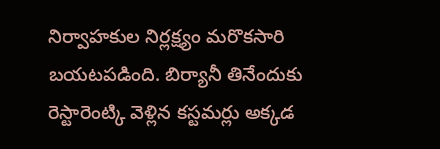నిర్వాహకుల నిర్లక్ష్యం మరొకసారి బయటపడింది. బిర్యానీ తినేందుకు రెస్టారెంట్కి వెళ్లిన కస్టమర్లు అక్కడ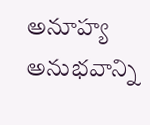అనూహ్య అనుభవాన్ని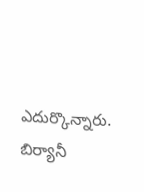ఎదుర్కొన్నారు. బిర్యానీ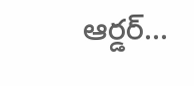ఆర్డర్...